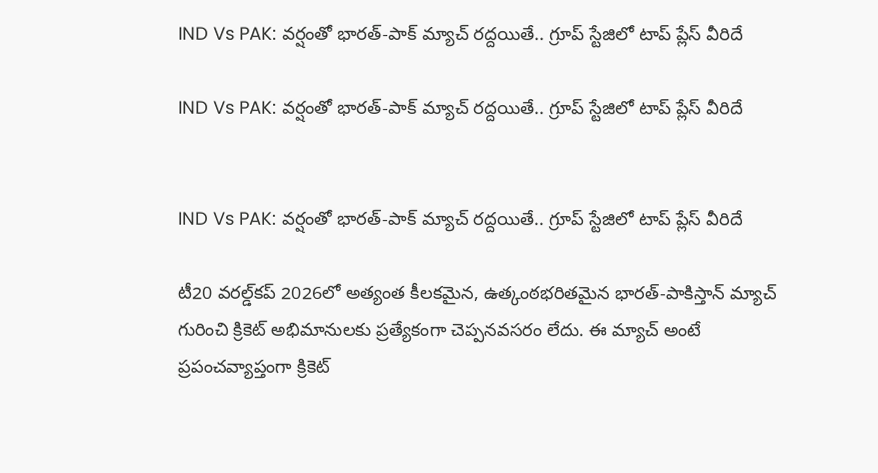IND Vs PAK: వర్షంతో భారత్-పాక్ మ్యాచ్ రద్దయితే.. గ్రూప్ స్టేజిలో టాప్‌ ప్లేస్ వీరిదే

IND Vs PAK: వర్షంతో భారత్-పాక్ మ్యాచ్ రద్దయితే.. గ్రూప్ స్టేజిలో టాప్‌ ప్లేస్ వీరిదే


IND Vs PAK: వర్షంతో భారత్-పాక్ మ్యాచ్ రద్దయితే.. గ్రూప్ స్టేజిలో టాప్‌ ప్లేస్ వీరిదే

టీ20 వరల్డ్‌కప్ 2026లో అత్యంత కీలకమైన, ఉత్కంఠభరితమైన భారత్-పాకిస్తాన్ మ్యాచ్ గురించి క్రికెట్ అభిమానులకు ప్రత్యేకంగా చెప్పనవసరం లేదు. ఈ మ్యాచ్ అంటే ప్రపంచవ్యాప్తంగా క్రికెట్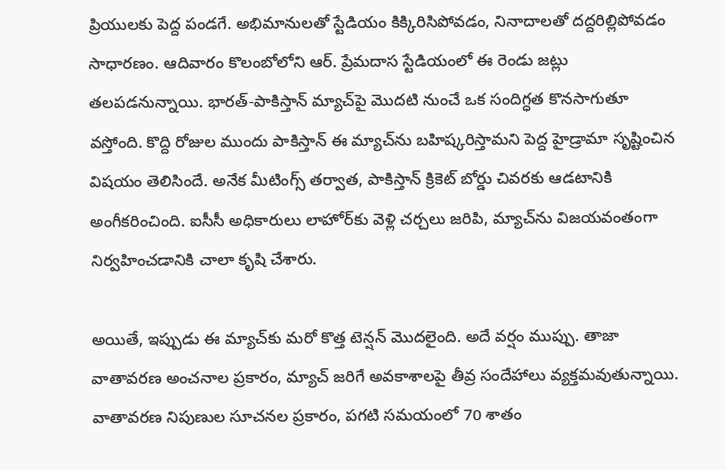ప్రియులకు పెద్ద పండగే. అభిమానులతో స్టేడియం కిక్కిరిసిపోవడం, నినాదాలతో దద్దరిల్లిపోవడం సాధారణం. ఆదివారం కొలంబోలోని ఆర్. ప్రేమదాస స్టేడియంలో ఈ రెండు జట్లు తలపడనున్నాయి. భారత్-పాకిస్తాన్ మ్యాచ్‌పై మొదటి నుంచే ఒక సందిగ్ధత కొనసాగుతూ వస్తోంది. కొద్ది రోజుల ముందు పాకిస్తాన్ ఈ మ్యాచ్‌ను బహిష్కరిస్తామని పెద్ద హైడ్రామా సృష్టించిన విషయం తెలిసిందే. అనేక మీటింగ్స్ తర్వాత, పాకిస్తాన్ క్రికెట్ బోర్డు చివరకు ఆడటానికి అంగీకరించింది. ఐసీసీ అధికారులు లాహోర్‌కు వెళ్లి చర్చలు జరిపి, మ్యాచ్‌ను విజయవంతంగా నిర్వహించడానికి చాలా కృషి చేశారు.

అయితే, ఇప్పుడు ఈ మ్యాచ్‌కు మరో కొత్త టెన్షన్ మొదలైంది. అదే వర్షం ముప్పు. తాజా వాతావరణ అంచనాల ప్రకారం, మ్యాచ్ జరిగే అవకాశాలపై తీవ్ర సందేహాలు వ్యక్తమవుతున్నాయి. వాతావరణ నిపుణుల సూచనల ప్రకారం, పగటి సమయంలో 70 శాతం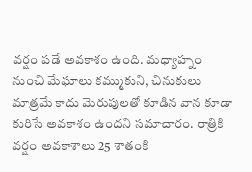వర్షం పడే అవకాశం ఉంది. మధ్యాహ్నం నుంచి మేఘాలు కమ్ముకుని, చినుకులు మాత్రమే కాదు మెరుపులతో కూడిన వాన కూడా కురిసే అవకాశం ఉందని సమాచారం. రాత్రికి వర్షం అవకాశాలు 25 శాతంకి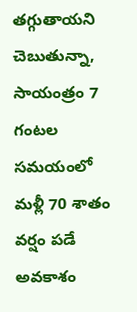తగ్గుతాయని చెబుతున్నా, సాయంత్రం 7 గంటల సమయంలో మళ్లీ 70 శాతం వర్షం పడే అవకాశం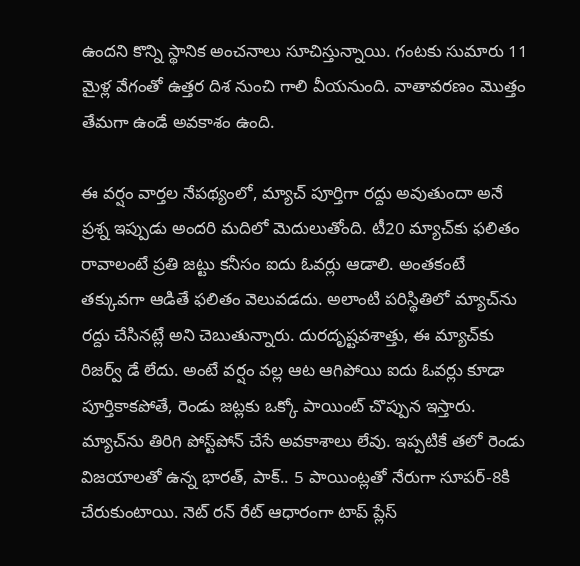ఉందని కొన్ని స్థానిక అంచనాలు సూచిస్తున్నాయి. గంటకు సుమారు 11 మైళ్ల వేగంతో ఉత్తర దిశ నుంచి గాలి వీయనుంది. వాతావరణం మొత్తం తేమగా ఉండే అవకాశం ఉంది.

ఈ వర్షం వార్తల నేపథ్యంలో, మ్యాచ్ పూర్తిగా రద్దు అవుతుందా అనే ప్రశ్న ఇప్పుడు అందరి మదిలో మెదులుతోంది. టీ20 మ్యాచ్‌కు ఫలితం రావాలంటే ప్రతి జట్టు కనీసం ఐదు ఓవర్లు ఆడాలి. అంతకంటే తక్కువగా ఆడితే ఫలితం వెలువడదు. అలాంటి పరిస్థితిలో మ్యాచ్‌ను రద్దు చేసినట్లే అని చెబుతున్నారు. దురదృష్టవశాత్తు, ఈ మ్యాచ్‌కు రిజర్వ్ డే లేదు. అంటే వర్షం వల్ల ఆట ఆగిపోయి ఐదు ఓవర్లు కూడా పూర్తికాకపోతే, రెండు జట్లకు ఒక్కో పాయింట్ చొప్పున ఇస్తారు. మ్యాచ్‌ను తిరిగి పోస్ట్‌పోన్ చేసే అవకాశాలు లేవు. ఇప్పటికే తలో రెండు విజయాలతో ఉన్న భారత్, పాక్.. 5 పాయింట్లతో నేరుగా సూపర్-8కి చేరుకుంటాయి. నెట్ రన్ రేట్ ఆధారంగా టాప్ ప్లేస్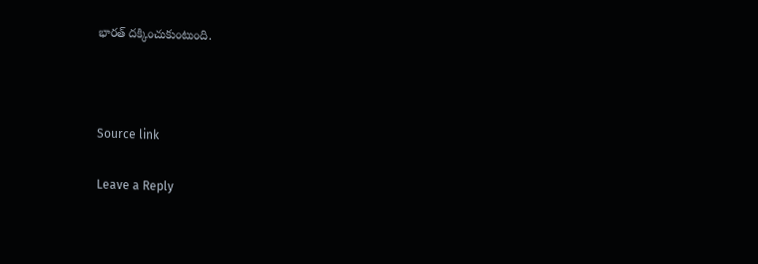భారత్ దక్కించుకుంటుంది.



Source link

Leave a Reply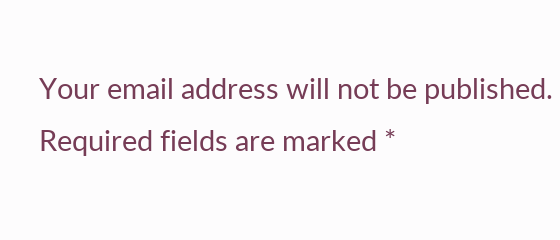Your email address will not be published. Required fields are marked *